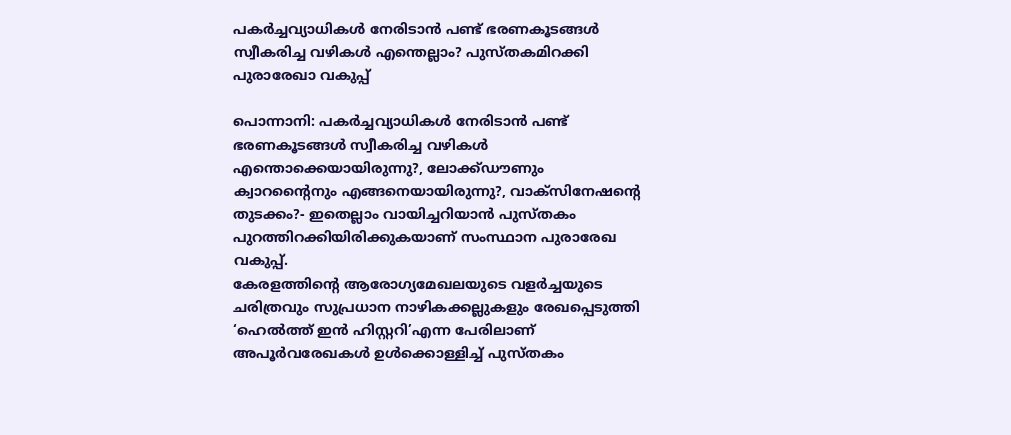പകർച്ചവ്യാധികൾ നേരിടാൻ പണ്ട് ഭരണകൂടങ്ങൾ സ്വീകരിച്ച വഴികൾ എന്തെല്ലാം? പുസ്തകമിറക്കി പുരാരേഖാ വകുപ്പ്

പൊന്നാനി: പകർച്ചവ്യാധികൾ നേരിടാൻ പണ്ട് ഭരണകൂടങ്ങൾ സ്വീകരിച്ച വഴികൾ എന്തൊക്കെയായിരുന്നു?, ലോക്ക്ഡൗണും ക്വാറന്റൈനും എങ്ങനെയായിരുന്നു?, വാക്സിനേഷന്റെ തുടക്കം?- ഇതെല്ലാം വായിച്ചറിയാൻ പുസ്തകം പുറത്തിറക്കിയിരിക്കുകയാണ് സംസ്ഥാന പുരാരേഖ വകുപ്പ്.
കേരളത്തിന്റെ ആരോഗ്യമേഖലയുടെ വളർച്ചയുടെ ചരിത്രവും സുപ്രധാന നാഴികക്കല്ലുകളും രേഖപ്പെടുത്തി ‘ഹെൽത്ത് ഇൻ ഹിസ്റ്ററി’എന്ന പേരിലാണ് അപൂർവരേഖകൾ ഉൾക്കൊള്ളിച്ച് പുസ്തകം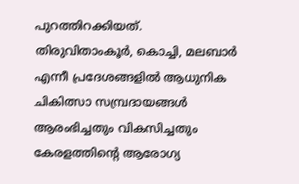പുറത്തിറക്കിയത്.
തിരുവിതാംകൂർ, കൊച്ചി, മലബാർ എന്നീ പ്രദേശങ്ങളിൽ ആധുനിക ചികിത്സാ സമ്പ്രദായങ്ങൾ ആരംഭിച്ചതും വികസിച്ചതും കേരളത്തിന്റെ ആരോഗ്യ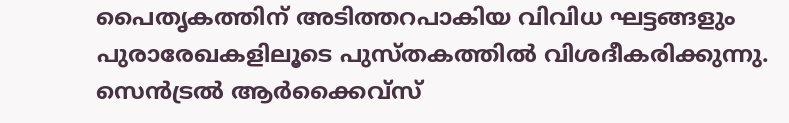പൈതൃകത്തിന് അടിത്തറപാകിയ വിവിധ ഘട്ടങ്ങളും പുരാരേഖകളിലൂടെ പുസ്തകത്തിൽ വിശദീകരിക്കുന്നു.
സെൻട്രൽ ആർക്കൈവ്സ്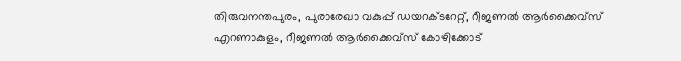തിരുവനന്തപുരം, പുരാരേഖാ വകുപ്പ് ഡയറക്ടറേറ്റ്, റീജണൽ ആർക്കൈവ്സ് എറണാകുളം, റീജണൽ ആർക്കൈവ്സ് കോഴിക്കോട്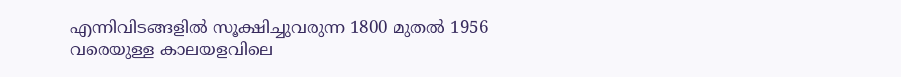എന്നിവിടങ്ങളിൽ സൂക്ഷിച്ചുവരുന്ന 1800 മുതൽ 1956 വരെയുള്ള കാലയളവിലെ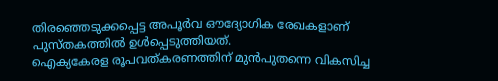തിരഞ്ഞെടുക്കപ്പെട്ട അപൂർവ ഔദ്യോഗിക രേഖകളാണ് പുസ്തകത്തിൽ ഉൾപ്പെടുത്തിയത്.
ഐക്യകേരള രൂപവത്കരണത്തിന് മുൻപുതന്നെ വികസിച്ച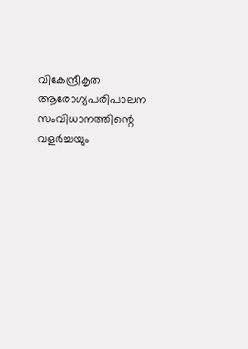വികേന്ദ്രീകൃത ആരോഗ്യപരിപാലന സംവിധാനത്തിന്റെ വളർച്ചയും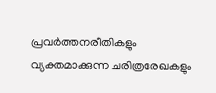പ്രവർത്തനരീതികളും വ്യക്തമാക്കുന്ന ചരിത്രരേഖകളും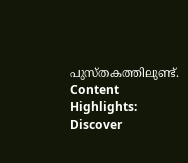പുസ്തകത്തിലുണ്ട്.
Content Highlights: Discover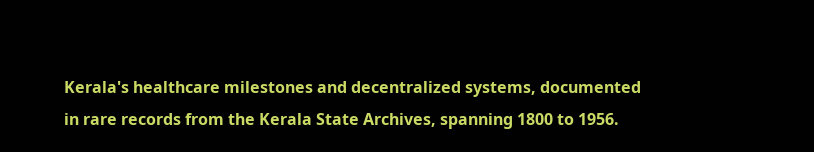Kerala's healthcare milestones and decentralized systems, documented in rare records from the Kerala State Archives, spanning 1800 to 1956.